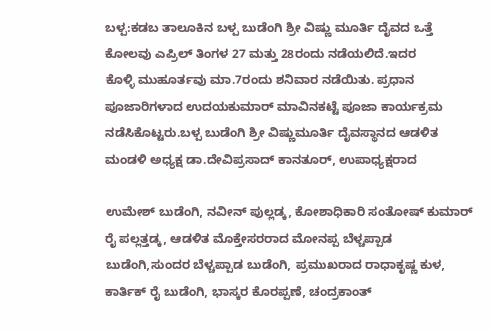ಬಳ್ಪ:ಕಡಬ ತಾಲೂಕಿನ ಬಳ್ಪ ಬುಡೆಂಗಿ ಶ್ರೀ ವಿಷ್ಣು ಮೂರ್ತಿ ದೈವದ ಒತ್ತೆ ಕೋಲವು ಎಪ್ರಿಲ್ ತಿಂಗಳ 27 ಮತ್ತು 28ರಂದು ನಡೆಯಲಿದೆ.ಇದರ
ಕೊಳ್ಳಿ ಮುಹೂರ್ತವು ಮಾ.7ರಂದು ಶನಿವಾರ ನಡೆಯಿತು. ಪ್ರಧಾನ ಪೂಜಾರಿಗಳಾದ ಉದಯಕುಮಾರ್ ಮಾವಿನಕಟ್ಟೆ ಪೂಜಾ ಕಾರ್ಯಕ್ರಮ ನಡೆಸಿಕೊಟ್ಟರು.ಬಳ್ಪ ಬುಡೆಂಗಿ ಶ್ರೀ ವಿಷ್ಣುಮೂರ್ತಿ ದೈವಸ್ಥಾನದ ಆಡಳಿತ ಮಂಡಳಿ ಅಧ್ಯಕ್ಷ ಡಾ.ದೇವಿಪ್ರಸಾದ್ ಕಾನತೂರ್, ಉಪಾಧ್ಯಕ್ಷರಾದ

ಉಮೇಶ್ ಬುಡೆಂಗಿ, ನವೀನ್ ಪುಲ್ಲಡ್ಕ, ಕೋಶಾಧಿಕಾರಿ ಸಂತೋಷ್ ಕುಮಾರ್ ರೈ ಪಲ್ಲತ್ತಡ್ಕ, ಆಡಳಿತ ಮೊಕ್ತೇಸರರಾದ ಮೋನಪ್ಪ ಬೆಳ್ಚಪ್ಪಾಡ ಬುಡೆಂಗಿ,ಸುಂದರ ಬೆಳ್ಚಪ್ಪಾಡ ಬುಡೆಂಗಿ, ಪ್ರಮುಖರಾದ ರಾಧಾಕೃಷ್ಣ ಕುಳ, ಕಾರ್ತಿಕ್ ರೈ ಬುಡೆಂಗಿ, ಭಾಸ್ಕರ ಕೊರಪ್ಪಣೆ, ಚಂದ್ರಕಾಂತ್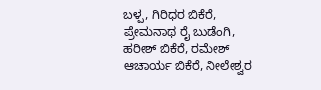ಬಳ್ಪ, ಗಿರಿಧರ ಬಿಕೆರೆ, ಪ್ರೇಮನಾಥ ರೈ ಬುಡೆಂಗಿ, ಹರೀಶ್ ಬಿಕೆರೆ, ರಮೇಶ್ ಆಚಾರ್ಯ ಬಿಕೆರೆ, ನೀಲೇಶ್ವರ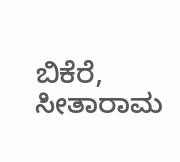ಬಿಕೆರೆ, ಸೀತಾರಾಮ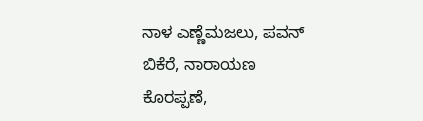ನಾಳ ಎಣ್ಣೆಮಜಲು, ಪವನ್ ಬಿಕೆರೆ, ನಾರಾಯಣ ಕೊರಪ್ಪಣೆ,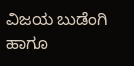ವಿಜಯ ಬುಡೆಂಗಿ ಹಾಗೂ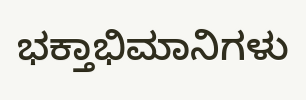ಭಕ್ತಾಭಿಮಾನಿಗಳು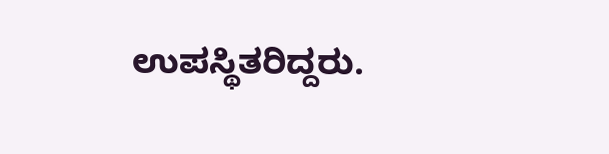ಉಪಸ್ಥಿತರಿದ್ದರು.